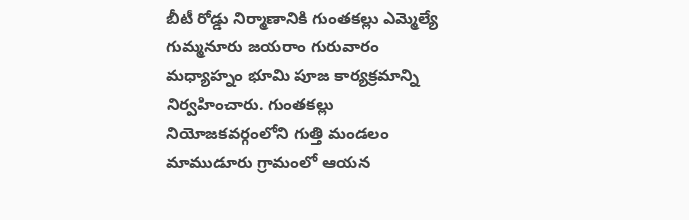బీటీ రోడ్డు నిర్మాణానికి గుంతకల్లు ఎమ్మెల్యే గుమ్మనూరు జయరాం గురువారం మధ్యాహ్నం భూమి పూజ కార్యక్రమాన్ని నిర్వహించారు. గుంతకల్లు నియోజకవర్గంలోని గుత్తి మండలం మాముడూరు గ్రామంలో ఆయన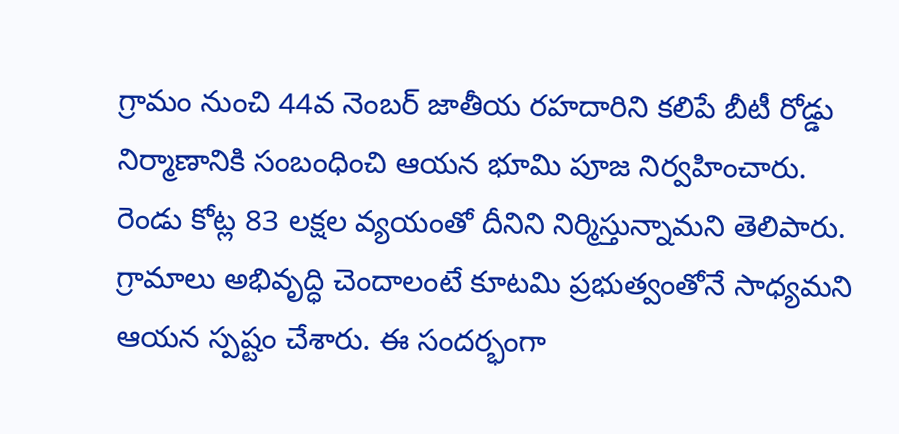గ్రామం నుంచి 44వ నెంబర్ జాతీయ రహదారిని కలిపే బీటీ రోడ్డు నిర్మాణానికి సంబంధించి ఆయన భూమి పూజ నిర్వహించారు. రెండు కోట్ల 83 లక్షల వ్యయంతో దీనిని నిర్మిస్తున్నామని తెలిపారు. గ్రామాలు అభివృద్ధి చెందాలంటే కూటమి ప్రభుత్వంతోనే సాధ్యమని ఆయన స్పష్టం చేశారు. ఈ సందర్భంగా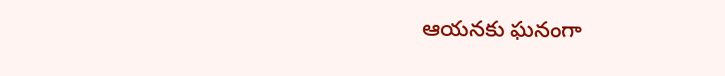ఆయనకు ఘనంగా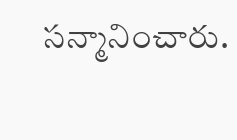సన్మానించారు.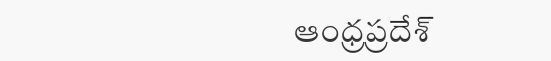ఆంధ్రప్రదేశ్